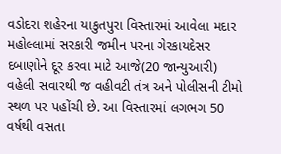વડોદરા શહેરના યાકુતપુરા વિસ્તારમાં આવેલા મદાર મહોલ્લામાં સરકારી જમીન પરના ગેરકાયદેસર દબાણોને દૂર કરવા માટે આજે(20 જાન્યુઆરી) વહેલી સવારથી જ વહીવટી તંત્ર અને પોલીસની ટીમો સ્થળ પર પહોંચી છે. આ વિસ્તારમાં લગભગ 50 વર્ષથી વસતા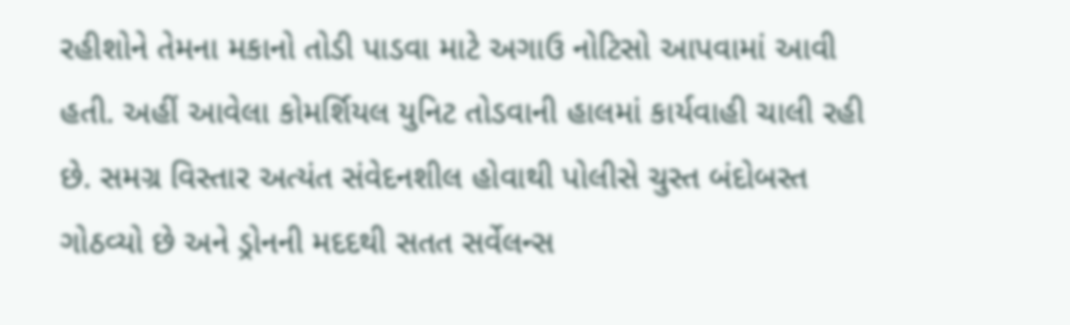રહીશોને તેમના મકાનો તોડી પાડવા માટે અગાઉ નોટિસો આપવામાં આવી હતી. અહીં આવેલા કોમર્શિયલ યુનિટ તોડવાની હાલમાં કાર્યવાહી ચાલી રહી છે. સમગ્ર વિસ્તાર અત્યંત સંવેદનશીલ હોવાથી પોલીસે ચુસ્ત બંદોબસ્ત ગોઠવ્યો છે અને ડ્રોનની મદદથી સતત સર્વેલન્સ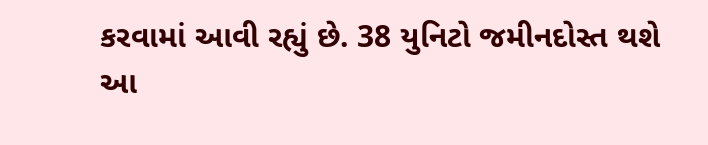કરવામાં આવી રહ્યું છે. 38 યુનિટો જમીનદોસ્ત થશે
આ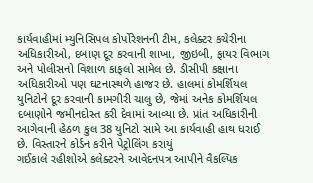કાર્યવાહીમાં મ્યુનિસિપલ કોર્પોરેશનની ટીમ, કલેક્ટર કચેરીના અધિકારીઓ, દબાણ દૂર કરવાની શાખા, જીઇબી, ફાયર વિભાગ અને પોલીસનો વિશાળ કાફલો સામેલ છે. ડીસીપી કક્ષાના અધિકારીઓ પણ ઘટનાસ્થળે હાજર છે. હાલમાં કોમર્શિયલ યુનિટોને દૂર કરવાની કામગીરી ચાલુ છે, જેમાં અનેક કોમર્શિયલ દબાણોને જમીનદોસ્ત કરી દેવામાં આવ્યા છે. પ્રાંત અધિકારીની આગેવાની હેઠળ કુલ 38 યુનિટો સામે આ કાર્યવાહી હાથ ધરાઈ છે. વિસ્તારને કોર્ડન કરીને પેટ્રોલિંગ કરાયું
ગઈકાલે રહીશોએ કલેક્ટરને આવેદનપત્ર આપીને વૈકલ્પિક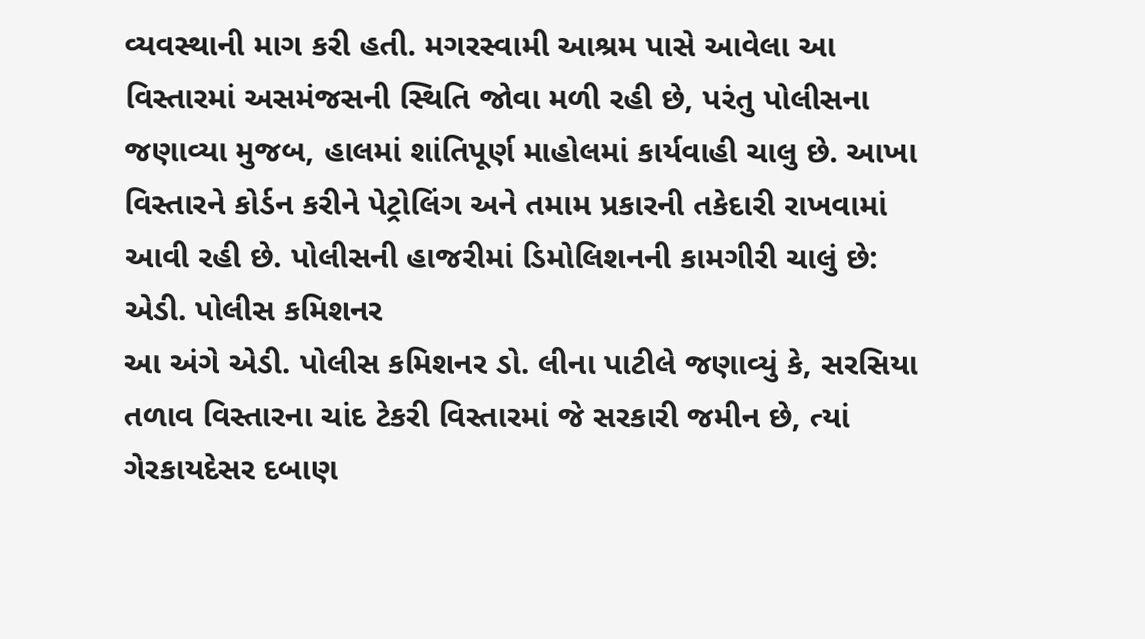વ્યવસ્થાની માગ કરી હતી. મગરસ્વામી આશ્રમ પાસે આવેલા આ વિસ્તારમાં અસમંજસની સ્થિતિ જોવા મળી રહી છે, પરંતુ પોલીસના જણાવ્યા મુજબ, હાલમાં શાંતિપૂર્ણ માહોલમાં કાર્યવાહી ચાલુ છે. આખા વિસ્તારને કોર્ડન કરીને પેટ્રોલિંગ અને તમામ પ્રકારની તકેદારી રાખવામાં આવી રહી છે. પોલીસની હાજરીમાં ડિમોલિશનની કામગીરી ચાલું છે: એડી. પોલીસ કમિશનર
આ અંગે એડી. પોલીસ કમિશનર ડો. લીના પાટીલે જણાવ્યું કે, સરસિયા તળાવ વિસ્તારના ચાંદ ટેકરી વિસ્તારમાં જે સરકારી જમીન છે, ત્યાં ગેરકાયદેસર દબાણ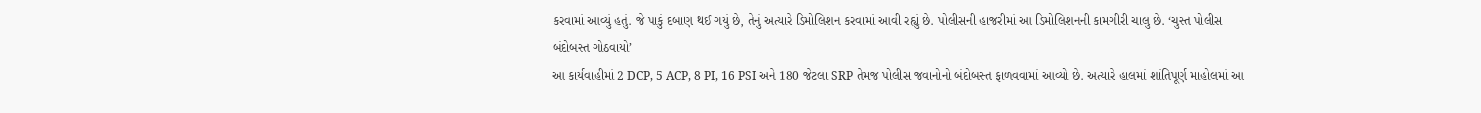કરવામાં આવ્યું હતું. જે પાકું દબાણ થઈ ગયું છે, તેનું અત્યારે ડિમોલિશન કરવામાં આવી રહ્યું છે. પોલીસની હાજરીમાં આ ડિમોલિશનની કામગીરી ચાલુ છે. ‘ચુસ્ત પોલીસ બંદોબસ્ત ગોઠવાયો’
આ કાર્યવાહીમાં 2 DCP, 5 ACP, 8 PI, 16 PSI અને 180 જેટલા SRP તેમજ પોલીસ જવાનોનો બંદોબસ્ત ફાળવવામાં આવ્યો છે. અત્યારે હાલમાં શાંતિપૂર્ણ માહોલમાં આ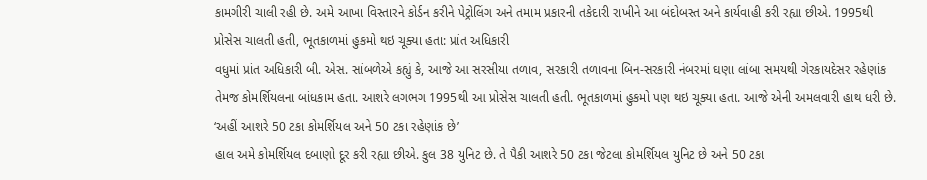કામગીરી ચાલી રહી છે. અમે આખા વિસ્તારને કોર્ડન કરીને પેટ્રોલિંગ અને તમામ પ્રકારની તકેદારી રાખીને આ બંદોબસ્ત અને કાર્યવાહી કરી રહ્યા છીએ. 1995થી પ્રોસેસ ચાલતી હતી, ભૂતકાળમાં હુકમો થઇ ચૂક્યા હતા: પ્રાંત અધિકારી
વધુમાં પ્રાંત અધિકારી બી. એસ. સાંબળેએ કહ્યું કે, આજે આ સરસીયા તળાવ, સરકારી તળાવના બિન-સરકારી નંબરમાં ઘણા લાંબા સમયથી ગેરકાયદેસર રહેણાંક તેમજ કોમર્શિયલના બાંધકામ હતા. આશરે લગભગ 1995થી આ પ્રોસેસ ચાલતી હતી. ભૂતકાળમાં હુકમો પણ થઇ ચૂક્યા હતા. આજે એની અમલવારી હાથ ધરી છે. ‘અહીં આશરે 50 ટકા કોમર્શિયલ અને 50 ટકા રહેણાંક છે’
હાલ અમે કોમર્શિયલ દબાણો દૂર કરી રહ્યા છીએ. કુલ 38 યુનિટ છે. તે પૈકી આશરે 50 ટકા જેટલા કોમર્શિયલ યુનિટ છે અને 50 ટકા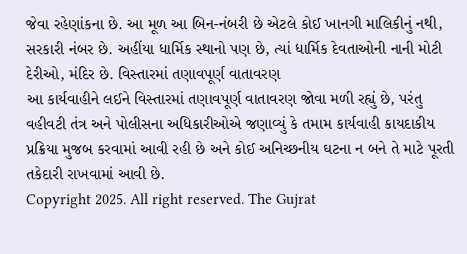જેવા રહેણાંકના છે. આ મૂળ આ બિન-નંબરી છે એટલે કોઈ ખાનગી માલિકીનું નથી, સરકારી નંબર છે. અહીંયા ધાર્મિક સ્થાનો પણ છે, ત્યાં ધાર્મિક દેવતાઓની નાની મોટી દેરીઓ, મંદિર છે. વિસ્તારમાં તણાવપૂર્ણ વાતાવરણ
આ કાર્યવાહીને લઈને વિસ્તારમાં તણાવપૂર્ણ વાતાવરણ જોવા મળી રહ્યું છે, પરંતુ વહીવટી તંત્ર અને પોલીસના અધિકારીઓએ જણાવ્યું કે તમામ કાર્યવાહી કાયદાકીય પ્રક્રિયા મુજબ કરવામાં આવી રહી છે અને કોઈ અનિચ્છનીય ઘટના ન બને તે માટે પૂરતી તકેદારી રાખવામાં આવી છે.
Copyright 2025. All right reserved. The Gujrat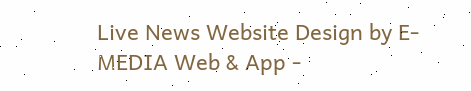Live News Website Design by E- MEDIA Web & App -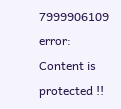7999906109
error: Content is protected !!